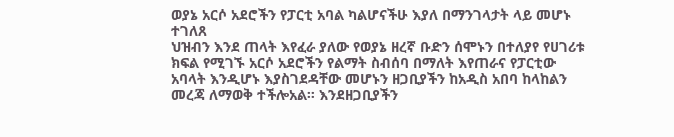ወያኔ አርሶ አደሮችን የፓርቲ አባል ካልሆናችሁ እያለ በማንገላታት ላይ መሆኑ ተገለጸ
ህዝብን እንደ ጠላት እየፈራ ያለው የወያኔ ዘረኛ ቡድን ሰሞኑን በተለያየ የሀገሪቱ ክፍል የሚገኙ አርሶ አደሮችን የልማት ስብሰባ በማለት እየጠራና የፓርቲው አባላት እንዲሆኑ እያስገደዳቸው መሆኑን ዘጋቢያችን ከአዲስ አበባ ከላከልን መረጃ ለማወቅ ተችሎአል። እንደዘጋቢያችን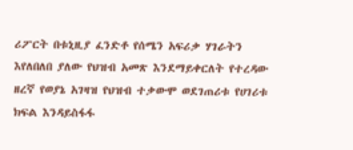ሪፖርት በቱኒዚያ ፈንድቶ የሰሜን አፍሪቃ ሃገራትን እየለበለበ ያለው የህዝብ አመጽ እንደማይቀርለት የተረዳው ዘረኛ የወያኔ አገዛዝ የህዝብ ተቃውሞ ወደገጠሪቱ የሀገሪቱ ክፍል እንዳይስፋፋ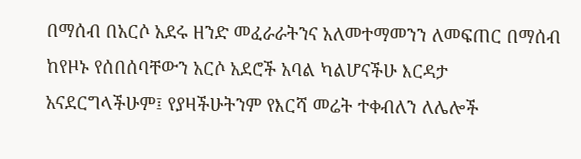በማሰብ በአርሶ አደሩ ዘንድ መፈራራትንና አለመተማመንን ለመፍጠር በማሰብ ከየዞኑ የሰበሰባቸውን አርሶ አደሮች አባል ካልሆናችሁ እርዳታ አናደርግላችሁም፤ የያዛችሁትንም የእርሻ መሬት ተቀብለን ለሌሎች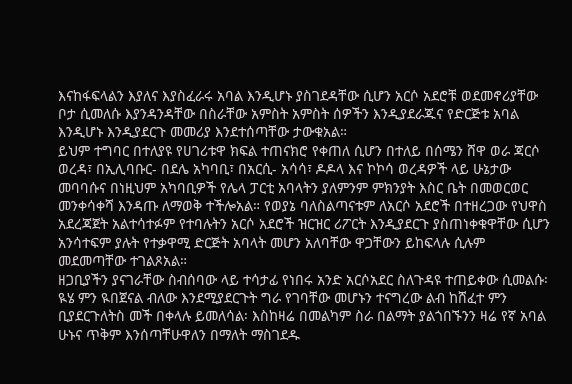እናከፋፍላልን እያለና እያስፈራሩ አባል እንዲሆኑ ያስገደዳቸው ሲሆን አርሶ አደሮቹ ወደመኖሪያቸው ቦታ ሲመለሱ እያንዳንዳቸው በስራቸው አምስት አምስት ሰዎችን እንዲያደራጁና የድርጅቱ አባል እንዲሆኑ እንዲያደርጉ መመሪያ እንደተሰጣቸው ታውቁአል።
ይህም ተግባር በተለያዩ የሀገሪቱዋ ክፍል ተጠናክሮ የቀጠለ ሲሆን በተለይ በሰሜን ሸዋ ወራ ጃርሶ ወረዳ፣ በኢሊባቡር- በደሌ አካባቢ፣ በአርሲ- አሳሳ፣ ዶዶላ እና ኮኮሳ ወረዳዎች ላይ ሁኔታው መባባሱና በነዚህም አካባቢዎች የሌላ ፓርቲ አባላትን ያለምንም ምክንያት እስር ቤት በመወርወር መንቀሳቀሻ እንዳጡ ለማወቅ ተችሎአል። የወያኔ ባለስልጣናቱም ለአርሶ አደሮች በተዘረጋው የህዋስ አደረጃጀት አልተሳተፉም የተባሉትን አርሶ አደሮች ዝርዝር ሪፖርት እንዲያደርጉ ያስጠነቀቁዋቸው ሲሆን አንሳተፍም ያሉት የተቃዋሚ ድርጅት አባላት መሆን አለባቸው ዋጋቸውን ይከፍላሉ ሲሉም መደመጣቸው ተገልጾአል።
ዘጋቢያችን ያናገራቸው ስብሰባው ላይ ተሳታፊ የነበሩ አንድ አርሶአደር ስለጉዳዩ ተጠይቀው ሲመልሱ፡ ዪሄ ምን ዪበጀናል ብለው እንደሚያደርጉት ግራ የገባቸው መሆኑን ተናግረው ልብ ከሸፈተ ምን ቢያደርጉለትስ መች በቀላሉ ይመለሳል፡ እስከዛሬ በመልካም ስራ በልማት ያልጎበኙንን ዛሬ የኛ አባል ሁኑና ጥቅም እንሰጣቸሁዋለን በማለት ማስገደዱ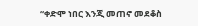“ቀድሞ ነበር እንጂ መጠኖ መደቆስ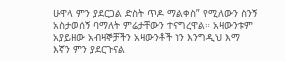ሁዋላ ምን ያደርጋል ድስት ጥዶ ማልቀስ” የሚለውን ስንኝ አስታወሰኝ ባማለት ምሬታቸውን ተናግረዋል። አዛውንቱም አያይዘው አብዛኞቻችን አዛውንቶች ነን እንግዲህ እማ እኛን ምን ያደርጉናል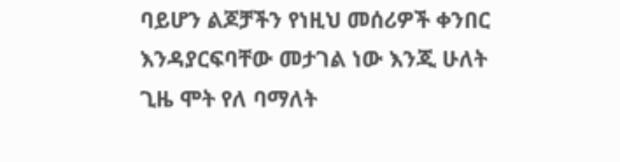ባይሆን ልጆቻችን የነዚህ መሰሪዎች ቀንበር እንዳያርፍባቸው መታገል ነው እንጂ ሁለት ጊዜ ሞት የለ ባማለት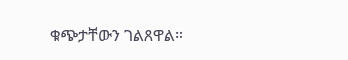ቁጭታቸውን ገልጸዋል።